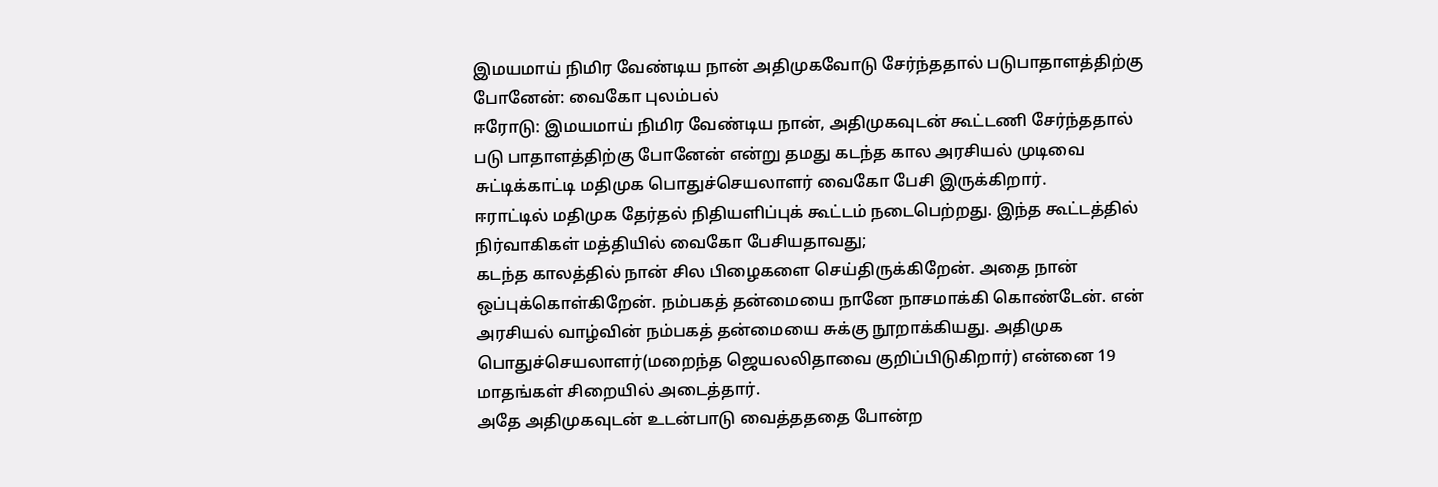இமயமாய் நிமிர வேண்டிய நான் அதிமுகவோடு சேர்ந்ததால் படுபாதாளத்திற்கு போனேன்: வைகோ புலம்பல்
ஈரோடு: இமயமாய் நிமிர வேண்டிய நான், அதிமுகவுடன் கூட்டணி சேர்ந்ததால் படு பாதாளத்திற்கு போனேன் என்று தமது கடந்த கால அரசியல் முடிவை சுட்டிக்காட்டி மதிமுக பொதுச்செயலாளர் வைகோ பேசி இருக்கிறார்.
ஈராட்டில் மதிமுக தேர்தல் நிதியளிப்புக் கூட்டம் நடைபெற்றது. இந்த கூட்டத்தில் நிர்வாகிகள் மத்தியில் வைகோ பேசியதாவது;
கடந்த காலத்தில் நான் சில பிழைகளை செய்திருக்கிறேன். அதை நான் ஒப்புக்கொள்கிறேன். நம்பகத் தன்மையை நானே நாசமாக்கி கொண்டேன். என் அரசியல் வாழ்வின் நம்பகத் தன்மையை சுக்கு நூறாக்கியது. அதிமுக பொதுச்செயலாளர்(மறைந்த ஜெயலலிதாவை குறிப்பிடுகிறார்) என்னை 19 மாதங்கள் சிறையில் அடைத்தார்.
அதே அதிமுகவுடன் உடன்பாடு வைத்தததை போன்ற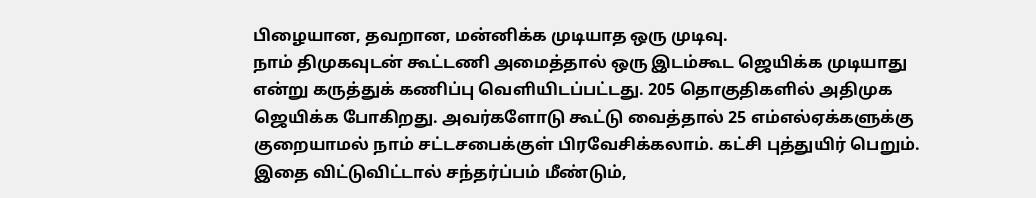பிழையான, தவறான, மன்னிக்க முடியாத ஒரு முடிவு.
நாம் திமுகவுடன் கூட்டணி அமைத்தால் ஒரு இடம்கூட ஜெயிக்க முடியாது என்று கருத்துக் கணிப்பு வெளியிடப்பட்டது. 205 தொகுதிகளில் அதிமுக ஜெயிக்க போகிறது. அவர்களோடு கூட்டு வைத்தால் 25 எம்எல்ஏக்களுக்கு குறையாமல் நாம் சட்டசபைக்குள் பிரவேசிக்கலாம். கட்சி புத்துயிர் பெறும்.
இதை விட்டுவிட்டால் சந்தர்ப்பம் மீண்டும்,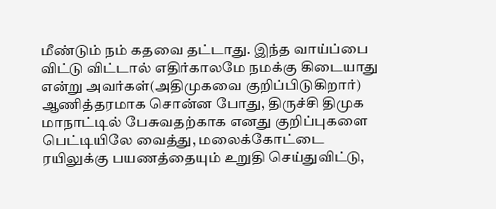மீண்டும் நம் கதவை தட்டாது. இந்த வாய்ப்பை விட்டு விட்டால் எதிர்காலமே நமக்கு கிடையாது என்று அவர்கள்(அதிமுகவை குறிப்பிடுகிறார்) ஆணித்தரமாக சொன்ன போது, திருச்சி திமுக மாநாட்டில் பேசுவதற்காக எனது குறிப்புகளை பெட்டியிலே வைத்து, மலைக்கோட்டை ரயிலுக்கு பயணத்தையும் உறுதி செய்துவிட்டு,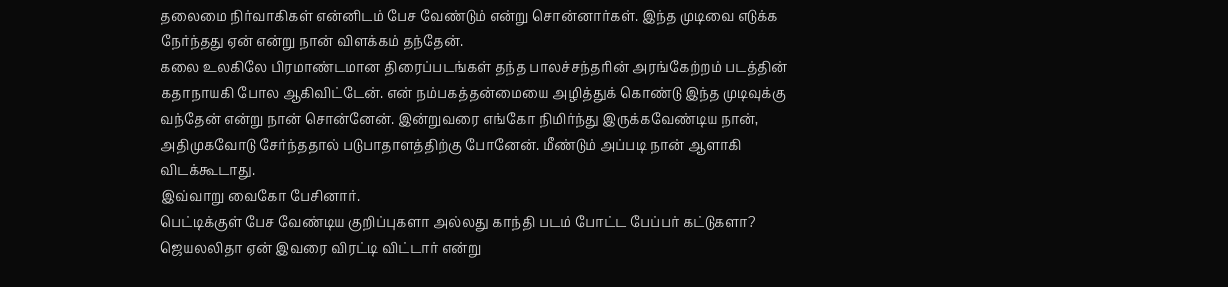தலைமை நிர்வாகிகள் என்னிடம் பேச வேண்டும் என்று சொன்னார்கள். இந்த முடிவை எடுக்க நேர்ந்தது ஏன் என்று நான் விளக்கம் தந்தேன்.
கலை உலகிலே பிரமாண்டமான திரைப்படங்கள் தந்த பாலச்சந்தரின் அரங்கேற்றம் படத்தின் கதாநாயகி போல ஆகிவிட்டேன். என் நம்பகத்தன்மையை அழித்துக் கொண்டு இந்த முடிவுக்கு வந்தேன் என்று நான் சொன்னேன். இன்றுவரை எங்கோ நிமிர்ந்து இருக்கவேண்டிய நான், அதிமுகவோடு சேர்ந்ததால் படுபாதாளத்திற்கு போனேன். மீண்டும் அப்படி நான் ஆளாகி விடக்கூடாது.
இவ்வாறு வைகோ பேசினார்.
பெட்டிக்குள் பேச வேண்டிய குறிப்புகளா அல்லது காந்தி படம் போட்ட பேப்பர் கட்டுகளா? ஜெயலலிதா ஏன் இவரை விரட்டி விட்டார் என்று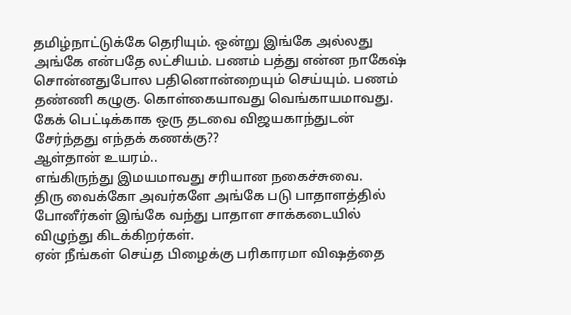தமிழ்நாட்டுக்கே தெரியும். ஒன்று இங்கே அல்லது அங்கே என்பதே லட்சியம். பணம் பத்து என்ன நாகேஷ் சொன்னதுபோல பதினொன்றையும் செய்யும். பணம் தண்ணி கழுகு. கொள்கையாவது வெங்காயமாவது.
கேக் பெட்டிக்காக ஒரு தடவை விஜயகாந்துடன் சேர்ந்தது எந்தக் கணக்கு??
ஆள்தான் உயரம்..
எங்கிருந்து இமயமாவது சரியான நகைச்சுவை.
திரு வைக்கோ அவர்களே அங்கே படு பாதாளத்தில் போனீர்கள் இங்கே வந்து பாதாள சாக்கடையில் விழுந்து கிடக்கிறர்கள்.
ஏன் நீங்கள் செய்த பிழைக்கு பரிகாரமா விஷத்தை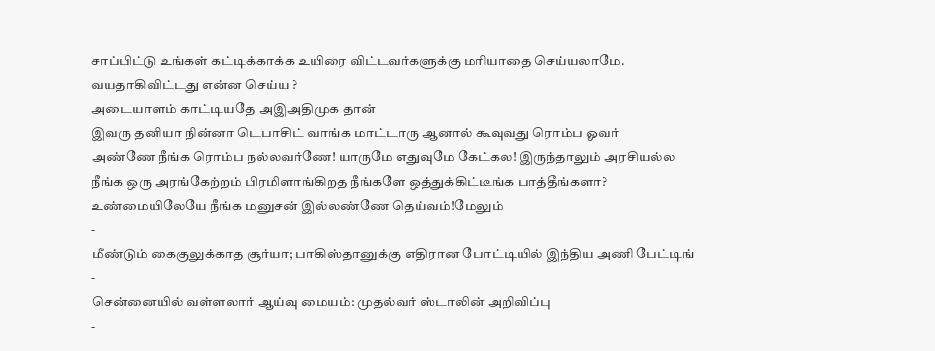சாப்பிட்டு உங்கள் கட்டிக்காக்க உயிரை விட்டவர்களுக்கு மரியாதை செய்யலாமே.
வயதாகிவிட்டது என்ன செய்ய ?
அடையாளம் காட்டியதே அஇஅதிமுக தான்
இவரு தனியா நின்னா டெபாசிட் வாங்க மாட்டாரு ஆனால் கூவுவது ரொம்ப ஓவர்
அண்ணே நீங்க ரொம்ப நல்லவர்ணே! யாருமே எதுவுமே கேட்கல! இருந்தாலும் அரசியல்ல நீங்க ஒரு அரங்கேற்றம் பிரமிளாங்கிறத நீங்களே ஒத்துக்கிட்டீங்க பாத்தீங்களா? உண்மையிலேயே நீங்க மனுசன் இல்லண்ணே தெய்வம்!மேலும்
-
மீண்டும் கைகுலுக்காத சூர்யா; பாகிஸ்தானுக்கு எதிரான போட்டியில் இந்திய அணி பேட்டிங்
-
சென்னையில் வள்ளலார் ஆய்வு மையம்: முதல்வர் ஸ்டாலின் அறிவிப்பு
-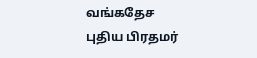வங்கதேச புதிய பிரதமர்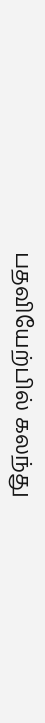பதவியேற்பில் கலந்து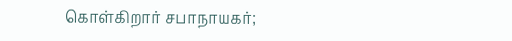கொள்கிறார் சபாநாயகர்;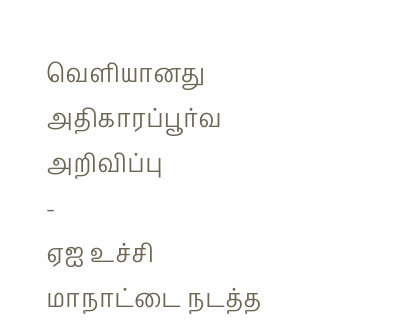வெளியானது அதிகாரப்பூர்வ அறிவிப்பு
-
ஏஐ உச்சி மாநாட்டை நடத்த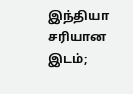இந்தியா சரியான இடம்;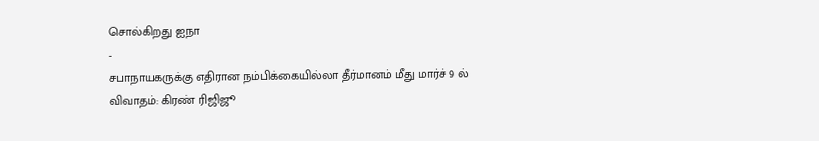சொல்கிறது ஐநா
-
சபாநாயகருக்கு எதிரான நம்பிக்கையில்லா தீர்மானம் மீது மார்ச் 9 ல் விவாதம்: கிரண் ரிஜிஜூ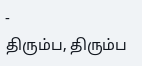-
திரும்ப, திரும்ப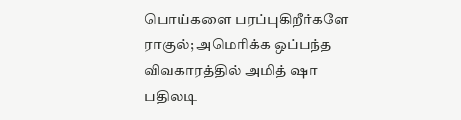பொய்களை பரப்புகிறீர்களே ராகுல்; அமெரிக்க ஒப்பந்த விவகாரத்தில் அமித் ஷா பதிலடி